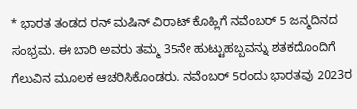* ಭಾರತ ತಂಡದ ರನ್ ಮಷಿನ್ ವಿರಾಟ್ ಕೊಹ್ಲಿಗೆ ನವೆಂಬರ್ 5 ಜನ್ಮದಿನದ ಸಂಭ್ರಮ. ಈ ಬಾರಿ ಅವರು ತಮ್ಮ 35ನೇ ಹುಟ್ಟುಹಬ್ಬವನ್ನು ಶತಕದೊಂದಿಗೆ ಗೆಲುವಿನ ಮೂಲಕ ಆಚರಿಸಿಕೊಂಡರು. ನವೆಂಬರ್ 5ರಂದು ಭಾರತವು 2023ರ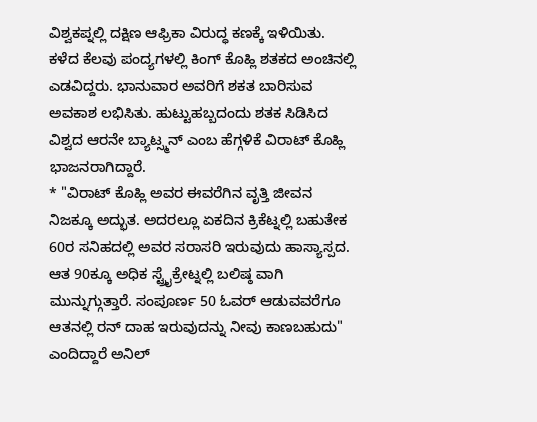ವಿಶ್ವಕಪ್ನಲ್ಲಿ ದಕ್ಷಿಣ ಆಫ್ರಿಕಾ ವಿರುದ್ಧ ಕಣಕ್ಕೆ ಇಳಿಯಿತು. ಕಳೆದ ಕೆಲವು ಪಂದ್ಯಗಳಲ್ಲಿ ಕಿಂಗ್ ಕೊಹ್ಲಿ ಶತಕದ ಅಂಚಿನಲ್ಲಿ ಎಡವಿದ್ದರು. ಭಾನುವಾರ ಅವರಿಗೆ ಶಕತ ಬಾರಿಸುವ ಅವಕಾಶ ಲಭಿಸಿತು. ಹುಟ್ಟುಹಬ್ಬದಂದು ಶತಕ ಸಿಡಿಸಿದ ವಿಶ್ವದ ಆರನೇ ಬ್ಯಾಟ್ಸ್ಮನ್ ಎಂಬ ಹೆಗ್ಗಳಿಕೆ ವಿರಾಟ್ ಕೊಹ್ಲಿ ಭಾಜನರಾಗಿದ್ದಾರೆ.
* "ವಿರಾಟ್ ಕೊಹ್ಲಿ ಅವರ ಈವರೆಗಿನ ವೃತ್ತಿ ಜೀವನ ನಿಜಕ್ಕೂ ಅದ್ಭುತ. ಅದರಲ್ಲೂ ಏಕದಿನ ಕ್ರಿಕೆಟ್ನಲ್ಲಿ ಬಹುತೇಕ 60ರ ಸನಿಹದಲ್ಲಿ ಅವರ ಸರಾಸರಿ ಇರುವುದು ಹಾಸ್ಯಾಸ್ಪದ. ಆತ 90ಕ್ಕೂ ಅಧಿಕ ಸ್ಟ್ರೈಕ್ರೇಟ್ನಲ್ಲಿ ಬಲಿಷ್ಠ ವಾಗಿ ಮುನ್ನುಗ್ಗುತ್ತಾರೆ. ಸಂಪೂರ್ಣ 50 ಓವರ್ ಆಡುವವರೆಗೂ ಆತನಲ್ಲಿ ರನ್ ದಾಹ ಇರುವುದನ್ನು ನೀವು ಕಾಣಬಹುದು" ಎಂದಿದ್ದಾರೆ ಅನಿಲ್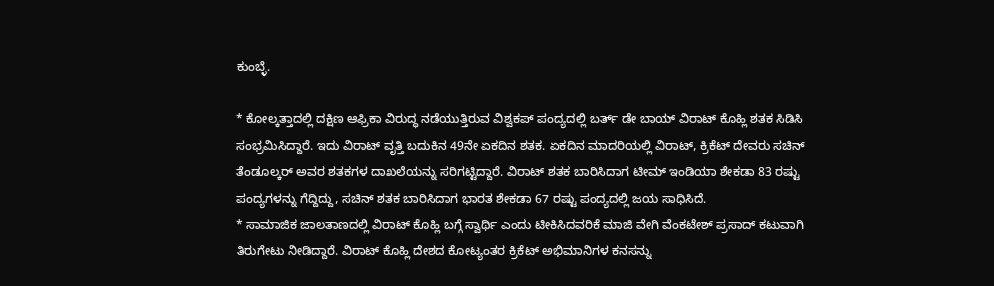ಕುಂಬ್ಳೆ.

* ಕೋಲ್ಕತ್ತಾದಲ್ಲಿ ದಕ್ಷಿಣ ಆಫ್ರಿಕಾ ವಿರುದ್ಧ ನಡೆಯುತ್ತಿರುವ ವಿಶ್ವಕಪ್ ಪಂದ್ಯದಲ್ಲಿ ಬರ್ತ್ ಡೇ ಬಾಯ್ ವಿರಾಟ್ ಕೊಹ್ಲಿ ಶತಕ ಸಿಡಿಸಿ ಸಂಭ್ರಮಿಸಿದ್ದಾರೆ. ಇದು ವಿರಾಟ್ ವೃತ್ತಿ ಬದುಕಿನ 49ನೇ ಏಕದಿನ ಶತಕ. ಏಕದಿನ ಮಾದರಿಯಲ್ಲಿ ವಿರಾಟ್, ಕ್ರಿಕೆಟ್ ದೇವರು ಸಚಿನ್ ತೆಂಡೂಲ್ಕರ್ ಅವರ ಶತಕಗಳ ದಾಖಲೆಯನ್ನು ಸರಿಗಟ್ಟಿದ್ದಾರೆ. ವಿರಾಟ್ ಶತಕ ಬಾರಿಸಿದಾಗ ಟೀಮ್ ಇಂಡಿಯಾ ಶೇಕಡಾ 83 ರಷ್ಟು ಪಂದ್ಯಗಳನ್ನು ಗೆದ್ದಿದ್ದು, ಸಚಿನ್ ಶತಕ ಬಾರಿಸಿದಾಗ ಭಾರತ ಶೇಕಡಾ 67 ರಷ್ಟು ಪಂದ್ಯದಲ್ಲಿ ಜಯ ಸಾಧಿಸಿದೆ.
* ಸಾಮಾಜಿಕ ಜಾಲತಾಣದಲ್ಲಿ ವಿರಾಟ್ ಕೊಹ್ಲಿ ಬಗ್ಗೆ ಸ್ವಾರ್ಥಿ ಎಂದು ಟೀಕಿಸಿದವರಿಕೆ ಮಾಜಿ ವೇಗಿ ವೆಂಕಟೇಶ್ ಪ್ರಸಾದ್ ಕಟುವಾಗಿ ತಿರುಗೇಟು ನೀಡಿದ್ದಾರೆ. ವಿರಾಟ್ ಕೊಹ್ಲಿ ದೇಶದ ಕೋಟ್ಯಂತರ ಕ್ರಿಕೆಟ್ ಅಭಿಮಾನಿಗಳ ಕನಸನ್ನು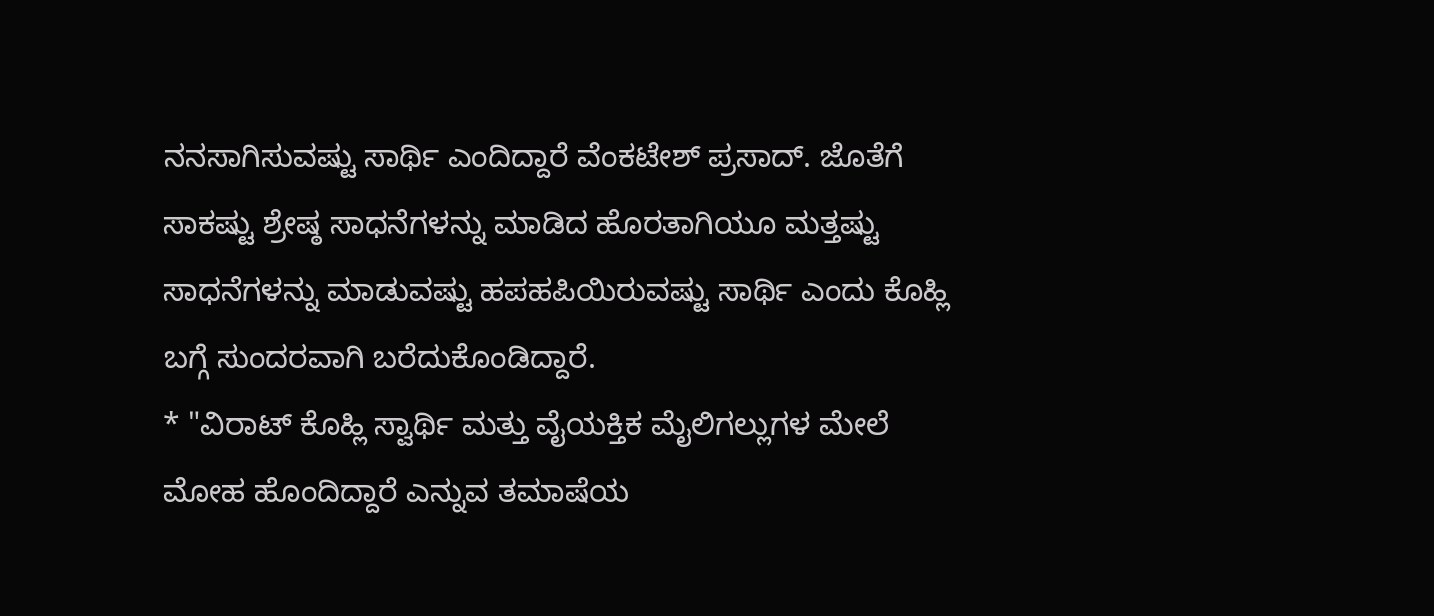ನನಸಾಗಿಸುವಷ್ಟು ಸಾರ್ಥಿ ಎಂದಿದ್ದಾರೆ ವೆಂಕಟೇಶ್ ಪ್ರಸಾದ್. ಜೊತೆಗೆ ಸಾಕಷ್ಟು ಶ್ರೇಷ್ಠ ಸಾಧನೆಗಳನ್ನು ಮಾಡಿದ ಹೊರತಾಗಿಯೂ ಮತ್ತಷ್ಟು ಸಾಧನೆಗಳನ್ನು ಮಾಡುವಷ್ಟು ಹಪಹಪಿಯಿರುವಷ್ಟು ಸಾರ್ಥಿ ಎಂದು ಕೊಹ್ಲಿ ಬಗ್ಗೆ ಸುಂದರವಾಗಿ ಬರೆದುಕೊಂಡಿದ್ದಾರೆ.
* "ವಿರಾಟ್ ಕೊಹ್ಲಿ ಸ್ವಾರ್ಥಿ ಮತ್ತು ವೈಯಕ್ತಿಕ ಮೈಲಿಗಲ್ಲುಗಳ ಮೇಲೆ ಮೋಹ ಹೊಂದಿದ್ದಾರೆ ಎನ್ನುವ ತಮಾಷೆಯ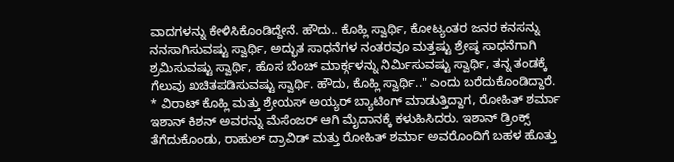ವಾದಗಳನ್ನು ಕೇಳಿಸಿಕೊಂಡಿದ್ದೇನೆ. ಹೌದು.. ಕೊಹ್ಲಿ ಸ್ವಾರ್ಥಿ, ಕೋಟ್ಯಂತರ ಜನರ ಕನಸನ್ನು ನನಸಾಗಿಸುವಷ್ಟು ಸ್ವಾರ್ಥಿ, ಅದ್ಭುತ ಸಾಧನೆಗಳ ನಂತರವೂ ಮತ್ತಷ್ಟು ಶ್ರೇಷ್ಠ ಸಾಧನೆಗಾಗಿ ಶ್ರಮಿಸುವಷ್ಟು ಸ್ವಾರ್ಥಿ, ಹೊಸ ಬೆಂಚ್ ಮಾರ್ಕ್ಗಳನ್ನು ನಿರ್ಮಿಸುವಷ್ಟು ಸ್ವಾರ್ಥಿ, ತನ್ನ ತಂಡಕ್ಕೆ ಗೆಲುವು ಖಚಿತಪಡಿಸುವಷ್ಟು ಸ್ವಾರ್ಥಿ. ಹೌದು, ಕೊಹ್ಲಿ ಸ್ವಾರ್ಥಿ.." ಎಂದು ಬರೆದುಕೊಂಡಿದ್ದಾರೆ.
* ವಿರಾಟ್ ಕೊಹ್ಲಿ ಮತ್ತು ಶ್ರೇಯಸ್ ಅಯ್ಯರ್ ಬ್ಯಾಟಿಂಗ್ ಮಾಡುತ್ತಿದ್ದಾಗ, ರೋಹಿತ್ ಶರ್ಮಾ ಇಶಾನ್ ಕಿಶನ್ ಅವರನ್ನು ಮೆಸೆಂಜರ್ ಆಗಿ ಮೈದಾನಕ್ಕೆ ಕಳುಹಿಸಿದರು. ಇಶಾನ್ ಡ್ರಿಂಕ್ಸ್ ತೆಗೆದುಕೊಂಡು, ರಾಹುಲ್ ದ್ರಾವಿಡ್ ಮತ್ತು ರೋಹಿತ್ ಶರ್ಮಾ ಅವರೊಂದಿಗೆ ಬಹಳ ಹೊತ್ತು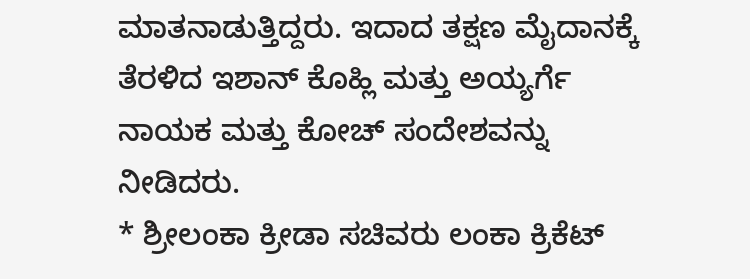ಮಾತನಾಡುತ್ತಿದ್ದರು. ಇದಾದ ತಕ್ಷಣ ಮೈದಾನಕ್ಕೆ ತೆರಳಿದ ಇಶಾನ್ ಕೊಹ್ಲಿ ಮತ್ತು ಅಯ್ಯರ್ಗೆ ನಾಯಕ ಮತ್ತು ಕೋಚ್ ಸಂದೇಶವನ್ನು ನೀಡಿದರು.
* ಶ್ರೀಲಂಕಾ ಕ್ರೀಡಾ ಸಚಿವರು ಲಂಕಾ ಕ್ರಿಕೆಟ್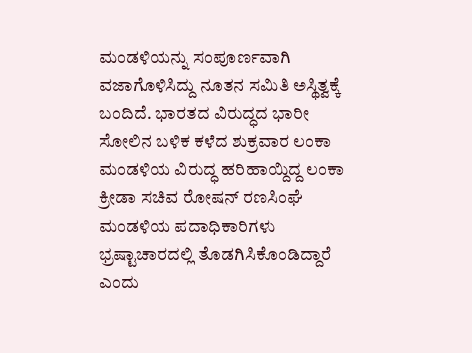ಮಂಡಳಿಯನ್ನು ಸಂಪೂರ್ಣವಾಗಿ ವಜಾಗೊಳಿಸಿದ್ದು ನೂತನ ಸಮಿತಿ ಅಸ್ಥಿತ್ವಕ್ಕೆ ಬಂದಿದೆ. ಭಾರತದ ವಿರುದ್ಧದ ಭಾರೀ ಸೋಲಿನ ಬಳಿಕ ಕಳೆದ ಶುಕ್ರವಾರ ಲಂಕಾ ಮಂಡಳಿಯ ವಿರುದ್ಧ ಹರಿಹಾಯ್ದಿದ್ದ ಲಂಕಾ ಕ್ರೀಡಾ ಸಚಿವ ರೋಷನ್ ರಣಸಿಂಘೆ ಮಂಡಳಿಯ ಪದಾಧಿಕಾರಿಗಳು ಭ್ರಷ್ಟಾಚಾರದಲ್ಲಿ ತೊಡಗಿಸಿಕೊಂಡಿದ್ದಾರೆ ಎಂದು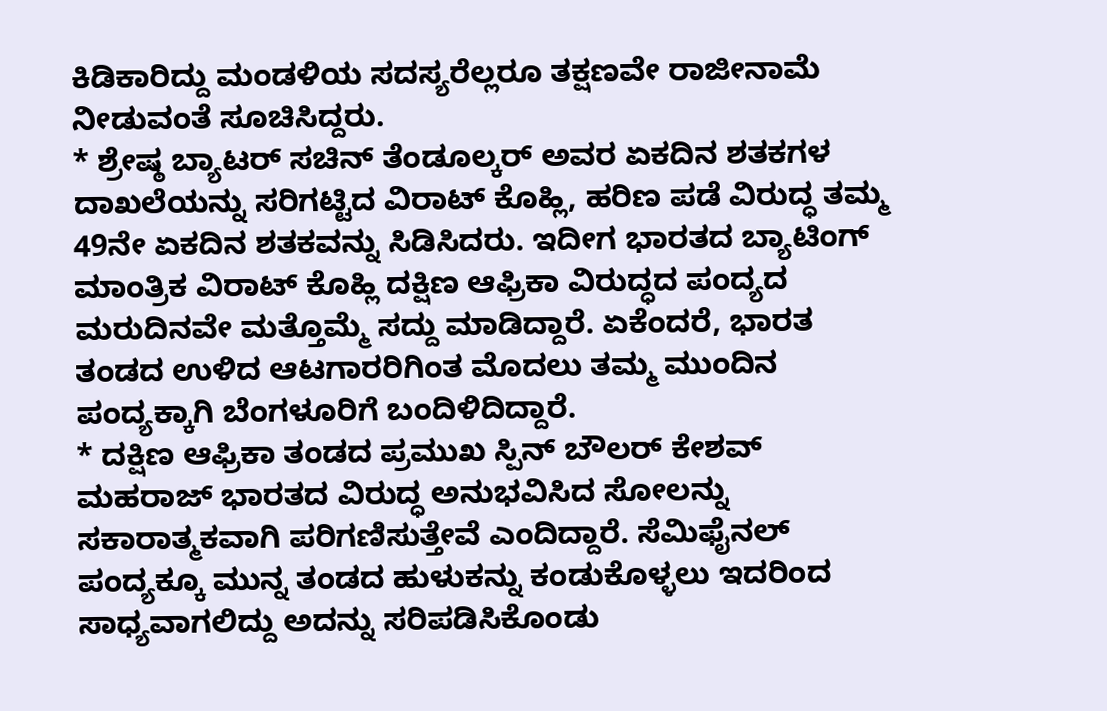ಕಿಡಿಕಾರಿದ್ದು ಮಂಡಳಿಯ ಸದಸ್ಯರೆಲ್ಲರೂ ತಕ್ಷಣವೇ ರಾಜೀನಾಮೆ ನೀಡುವಂತೆ ಸೂಚಿಸಿದ್ದರು.
* ಶ್ರೇಷ್ಠ ಬ್ಯಾಟರ್ ಸಚಿನ್ ತೆಂಡೂಲ್ಕರ್ ಅವರ ಏಕದಿನ ಶತಕಗಳ ದಾಖಲೆಯನ್ನು ಸರಿಗಟ್ಟಿದ ವಿರಾಟ್ ಕೊಹ್ಲಿ, ಹರಿಣ ಪಡೆ ವಿರುದ್ಧ ತಮ್ಮ 49ನೇ ಏಕದಿನ ಶತಕವನ್ನು ಸಿಡಿಸಿದರು. ಇದೀಗ ಭಾರತದ ಬ್ಯಾಟಿಂಗ್ ಮಾಂತ್ರಿಕ ವಿರಾಟ್ ಕೊಹ್ಲಿ ದಕ್ಷಿಣ ಆಫ್ರಿಕಾ ವಿರುದ್ಧದ ಪಂದ್ಯದ ಮರುದಿನವೇ ಮತ್ತೊಮ್ಮೆ ಸದ್ದು ಮಾಡಿದ್ದಾರೆ. ಏಕೆಂದರೆ, ಭಾರತ ತಂಡದ ಉಳಿದ ಆಟಗಾರರಿಗಿಂತ ಮೊದಲು ತಮ್ಮ ಮುಂದಿನ ಪಂದ್ಯಕ್ಕಾಗಿ ಬೆಂಗಳೂರಿಗೆ ಬಂದಿಳಿದಿದ್ದಾರೆ.
* ದಕ್ಷಿಣ ಆಫ್ರಿಕಾ ತಂಡದ ಪ್ರಮುಖ ಸ್ಪಿನ್ ಬೌಲರ್ ಕೇಶವ್ ಮಹರಾಜ್ ಭಾರತದ ವಿರುದ್ಧ ಅನುಭವಿಸಿದ ಸೋಲನ್ನು ಸಕಾರಾತ್ಮಕವಾಗಿ ಪರಿಗಣಿಸುತ್ತೇವೆ ಎಂದಿದ್ದಾರೆ. ಸೆಮಿಫೈನಲ್ ಪಂದ್ಯಕ್ಕೂ ಮುನ್ನ ತಂಡದ ಹುಳುಕನ್ನು ಕಂಡುಕೊಳ್ಳಲು ಇದರಿಂದ ಸಾಧ್ಯವಾಗಲಿದ್ದು ಅದನ್ನು ಸರಿಪಡಿಸಿಕೊಂಡು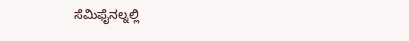ಸೆಮಿಫೈನಲ್ನಲ್ಲಿ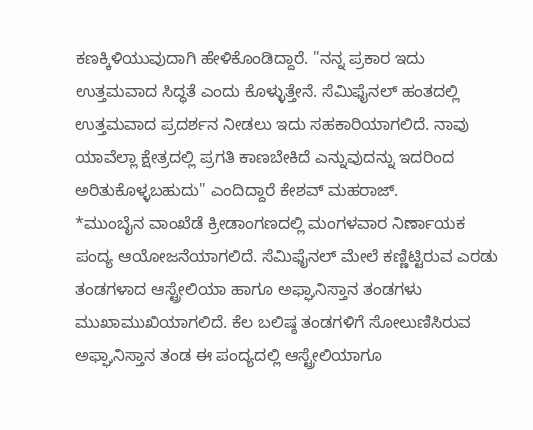ಕಣಕ್ಕಿಳಿಯುವುದಾಗಿ ಹೇಳಿಕೊಂಡಿದ್ದಾರೆ. "ನನ್ನ ಪ್ರಕಾರ ಇದು ಉತ್ತಮವಾದ ಸಿದ್ಧತೆ ಎಂದು ಕೊಳ್ಳುತ್ತೇನೆ. ಸೆಮಿಫೈನಲ್ ಹಂತದಲ್ಲಿ ಉತ್ತಮವಾದ ಪ್ರದರ್ಶನ ನೀಡಲು ಇದು ಸಹಕಾರಿಯಾಗಲಿದೆ. ನಾವು ಯಾವೆಲ್ಲಾ ಕ್ಷೇತ್ರದಲ್ಲಿ ಪ್ರಗತಿ ಕಾಣಬೇಕಿದೆ ಎನ್ನುವುದನ್ನು ಇದರಿಂದ ಅರಿತುಕೊಳ್ಳಬಹುದು" ಎಂದಿದ್ದಾರೆ ಕೇಶವ್ ಮಹರಾಜ್.
*ಮುಂಬೈನ ವಾಂಖೆಡೆ ಕ್ರೀಡಾಂಗಣದಲ್ಲಿ ಮಂಗಳವಾರ ನಿರ್ಣಾಯಕ ಪಂದ್ಯ ಆಯೋಜನೆಯಾಗಲಿದೆ. ಸೆಮಿಫೈನಲ್ ಮೇಲೆ ಕಣ್ಣಿಟ್ಟಿರುವ ಎರಡು ತಂಡಗಳಾದ ಆಸ್ಟ್ರೇಲಿಯಾ ಹಾಗೂ ಅಫ್ಘಾನಿಸ್ತಾನ ತಂಡಗಳು ಮುಖಾಮುಖಿಯಾಗಲಿದೆ. ಕೆಲ ಬಲಿಷ್ಠ ತಂಡಗಳಿಗೆ ಸೋಲುಣಿಸಿರುವ ಅಫ್ಘಾನಿಸ್ತಾನ ತಂಡ ಈ ಪಂದ್ಯದಲ್ಲಿ ಆಸ್ಟ್ರೇಲಿಯಾಗೂ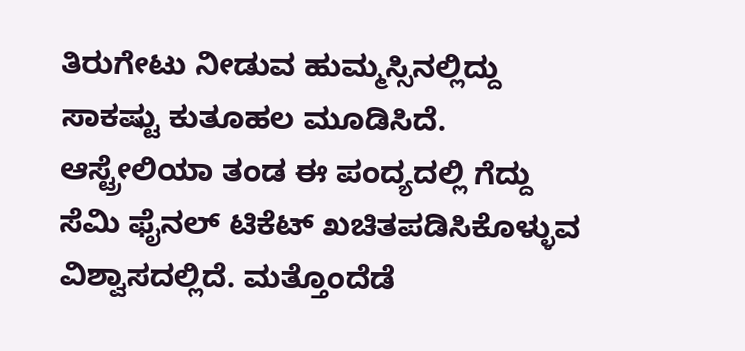ತಿರುಗೇಟು ನೀಡುವ ಹುಮ್ಮಸ್ಸಿನಲ್ಲಿದ್ದು ಸಾಕಷ್ಟು ಕುತೂಹಲ ಮೂಡಿಸಿದೆ. ಆಸ್ಟ್ರೇಲಿಯಾ ತಂಡ ಈ ಪಂದ್ಯದಲ್ಲಿ ಗೆದ್ದು ಸೆಮಿ ಫೈನಲ್ ಟಿಕೆಟ್ ಖಚಿತಪಡಿಸಿಕೊಳ್ಳುವ ವಿಶ್ವಾಸದಲ್ಲಿದೆ. ಮತ್ತೊಂದೆಡೆ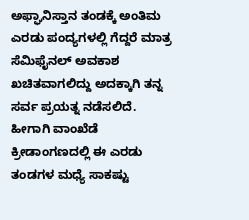ಅಫ್ಘಾನಿಸ್ತಾನ ತಂಡಕ್ಕೆ ಅಂತಿಮ ಎರಡು ಪಂದ್ಯಗಳಲ್ಲಿ ಗೆದ್ದರೆ ಮಾತ್ರ ಸೆಮಿಫೈನಲ್ ಅವಕಾಶ ಖಚಿತವಾಗಲಿದ್ದು ಅದಕ್ಕಾಗಿ ತನ್ನ ಸರ್ವ ಪ್ರಯತ್ನ ನಡೆಸಲಿದೆ. ಹೀಗಾಗಿ ವಾಂಖೆಡೆ ಕ್ರೀಡಾಂಗಣದಲ್ಲಿ ಈ ಎರಡು ತಂಡಗಳ ಮಧ್ಯೆ ಸಾಕಷ್ಟು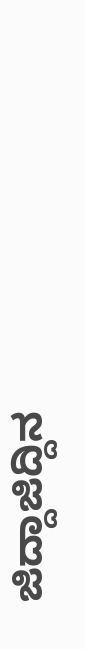ಜಿದ್ದಾಜಿದ್ದಿನ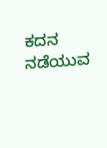ಕದನ ನಡೆಯುವ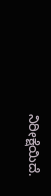ನಿರೀಕ್ಷೆಯಿದೆ.